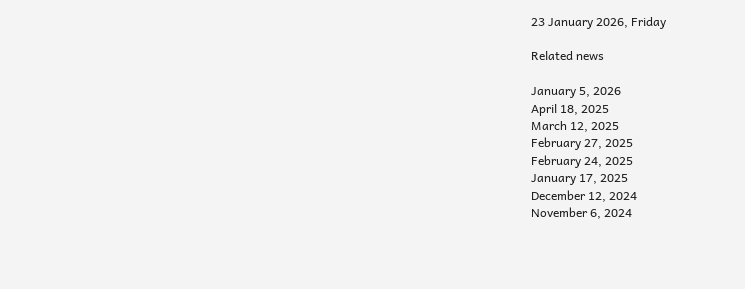23 January 2026, Friday

Related news

January 5, 2026
April 18, 2025
March 12, 2025
February 27, 2025
February 24, 2025
January 17, 2025
December 12, 2024
November 6, 2024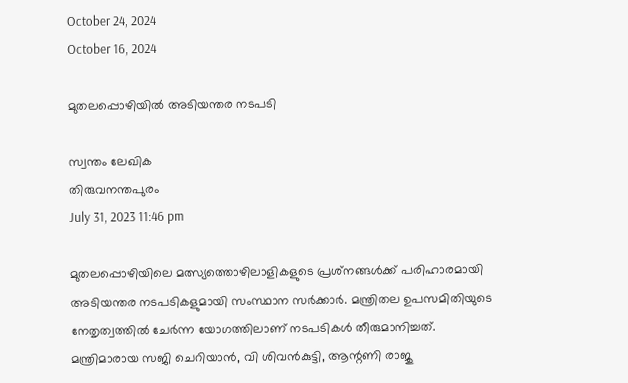October 24, 2024
October 16, 2024

മുതലപ്പൊഴിയില്‍ അടിയന്തര നടപടി

സ്വന്തം ലേഖിക
തിരുവനന്തപുരം
July 31, 2023 11:46 pm

മുതലപ്പൊഴിയിലെ മത്സ്യത്തൊഴിലാളികളുടെ പ്രശ്‌നങ്ങൾക്ക് പരിഹാരമായി അടിയന്തര നടപടികളുമായി സംസ്ഥാന സര്‍ക്കാര്‍. മന്ത്രിതല ഉപസമിതിയുടെ നേതൃത്വത്തിൽ ചേര്‍ന്ന യോഗത്തിലാണ് നടപടികള്‍ തീരുമാനിച്ചത്. മന്ത്രിമാരായ സജി ചെറിയാൻ, വി ശിവൻകുട്ടി, ആന്റണി രാജു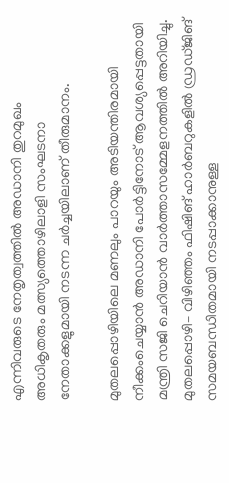എന്നിവരുടെ നേതൃത്വത്തില്‍ അഡാനി തുറമുഖം അധികൃതരും മത്സ്യത്തൊഴിലാളി സംഘടനാ നേതാക്കളുമായി നടന്ന ചർച്ചയിലാണ് തീരുമാനം.

മുതലപ്പൊഴിയിലെ മണലും പാറയും അടിയന്തിരമായി നീക്കംചെയ്യാൻ അഡാനി പോർട്ടിനോട്‌ ആവശ്യപ്പെട്ടതായി മന്ത്രി സജി ചെറിയാൻ വാർത്താസമ്മേളനത്തിൽ അറിയിച്ചു. മുതലപ്പൊഴി– വിഴിഞ്ഞം ഫിഷിങ്‌ ഹാർബറുകളിൽ ഡ്രഡ്‌ജിങ്‌ സമയബന്ധിതമായി നടപ്പാക്കാനുള്ള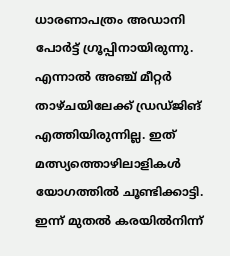ധാരണാപത്രം അഡാനി പോർട്ട്‌ ഗ്രൂപ്പിനായിരുന്നു. എന്നാൽ അഞ്ച്‌ മീറ്റർ താഴ്‌ചയിലേക്ക്‌ ഡ്രഡ്‌ജിങ്‌ എത്തിയിരുന്നില്ല. ഇത് മത്സ്യത്തൊഴിലാളികള്‍ യോഗത്തില്‍ ചൂണ്ടിക്കാട്ടി. ഇന്ന് മുതൽ കരയിൽനിന്ന്‌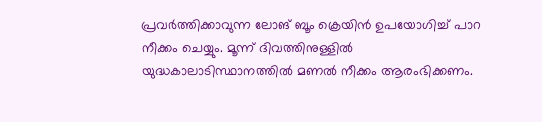പ്രവർത്തിക്കാവുന്ന ലോങ്‌ ബൂം ക്രെയിൻ ഉപയോഗിച്ച്‌ പാറ നീക്കം ചെയ്യും. മൂന്ന് ദിവത്തിനുള്ളിൽ യുദ്ധകാലാടിസ്ഥാനത്തിൽ മണൽ നീക്കം ആരംഭിക്കണം.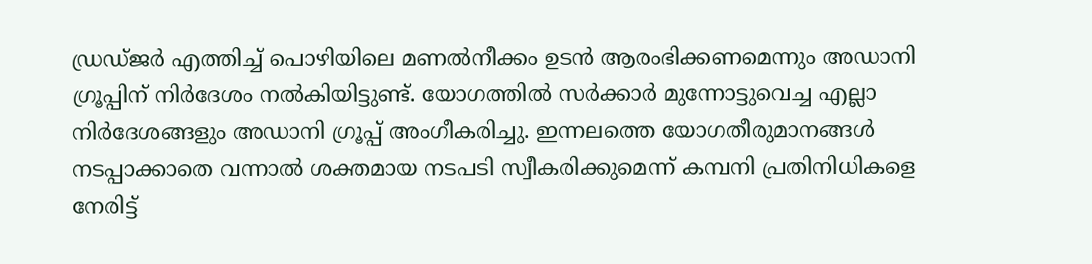ഡ്രഡ്‌ജർ എത്തിച്ച്‌ പൊഴിയിലെ മണൽനീക്കം ഉടൻ ആരംഭിക്കണമെന്നും അഡാനി ഗ്രൂപ്പിന് നിര്‍ദേശം നല്‍കിയിട്ടുണ്ട്. യോഗത്തില്‍ സര്‍ക്കാര്‍ മുന്നോട്ടുവെച്ച എല്ലാ നിര്‍ദേശങ്ങളും അഡാനി ഗ്രൂപ്പ് അംഗീകരിച്ചു. ഇന്നലത്തെ യോഗതീരുമാനങ്ങൾ നടപ്പാക്കാതെ വന്നാൽ ശക്തമായ നടപടി സ്വീകരിക്കുമെന്ന് കമ്പനി പ്രതിനിധികളെ നേരിട്ട്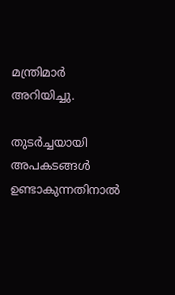മന്ത്രിമാർ അറിയിച്ചു.

തുടര്‍ച്ചയായി അപകടങ്ങൾ ഉണ്ടാകുന്നതിനാല്‍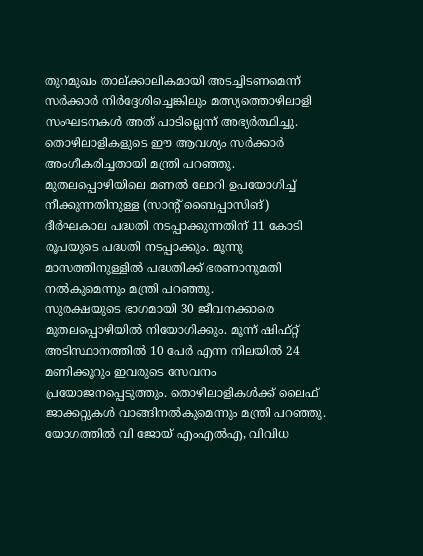തുറമുഖം താല്ക്കാലികമായി അടച്ചിടണമെന്ന് സര്‍ക്കാര്‍ നിര്‍ദ്ദേശിച്ചെങ്കിലും മത്സ്യത്തൊഴിലാളി സംഘടനകൾ അത് പാടില്ലെന്ന് അഭ്യർത്ഥിച്ചു. തൊഴിലാളികളുടെ ഈ ആവശ്യം സർക്കാർ അംഗീകരിച്ചതായി മന്ത്രി പറഞ്ഞു. മുതലപ്പൊഴിയിലെ മണൽ ലോറി ഉപയോഗിച്ച്‌ നീക്കുന്നതിനുള്ള (സാന്റ് ബൈപ്പാസിങ്‌) ദീർഘകാല പദ്ധതി നടപ്പാക്കുന്നതിന്‌ 11 കോടി രൂപയുടെ പദ്ധതി നടപ്പാക്കും. മൂന്നു മാസത്തിനുള്ളിൽ പദ്ധതിക്ക്‌ ഭരണാനുമതി നൽകുമെന്നും മന്ത്രി പറഞ്ഞു.
സുരക്ഷയുടെ ഭാഗമായി 30 ജീവനക്കാരെ മുതലപ്പൊഴിയില്‍ നിയോഗിക്കും. മൂന്ന്‌ ഷിഫ്‌റ്റ്‌ അടിസ്ഥാനത്തിൽ 10 പേര്‍ എന്ന നിലയില്‍ 24 മണിക്കൂറും ഇവരുടെ സേവനം പ്രയോജനപ്പെടുത്തും. തൊഴിലാളികൾക്ക്‌ ലൈഫ്‌ ജാക്കറ്റുകൾ വാങ്ങിനൽകുമെന്നും മന്ത്രി പറഞ്ഞു.
യോഗത്തിൽ വി ജോയ് എംഎൽഎ, വിവിധ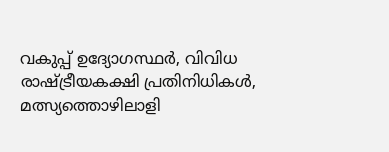വകുപ്പ് ഉദ്യോഗസ്ഥര്‍, വിവിധ രാഷ്ട്രീയകക്ഷി പ്രതിനിധികൾ, മത്സ്യത്തൊഴിലാളി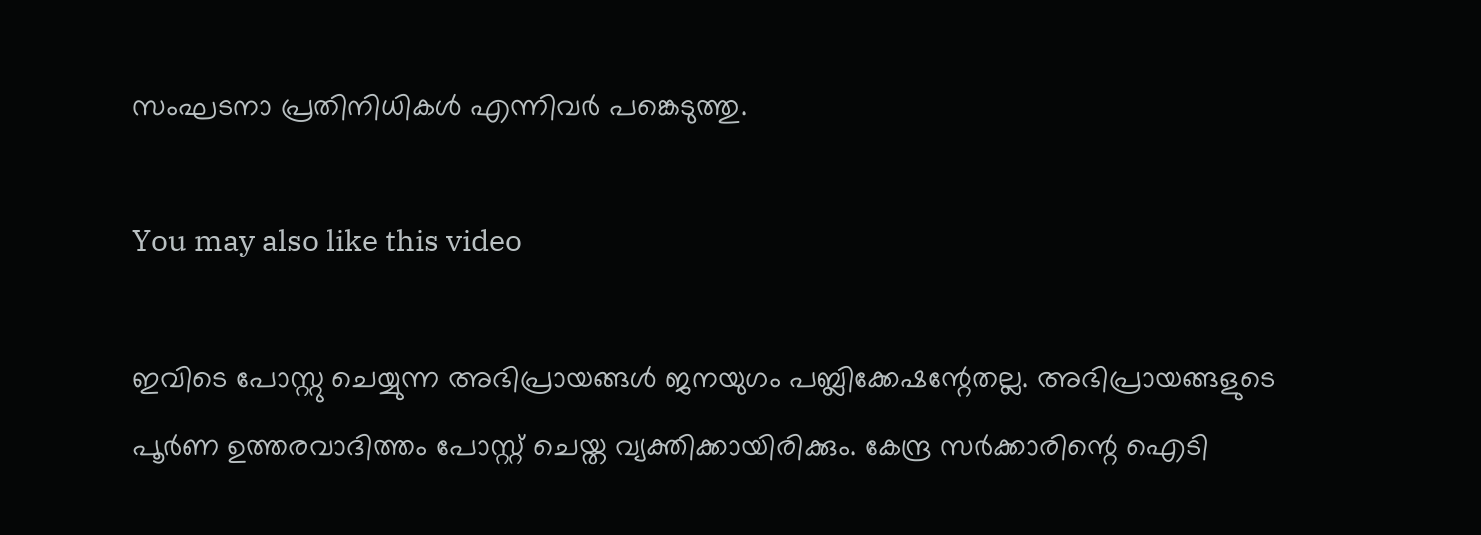സംഘടനാ പ്രതിനിധികൾ എന്നിവർ പങ്കെടുത്തു.

You may also like this video

ഇവിടെ പോസ്റ്റു ചെയ്യുന്ന അഭിപ്രായങ്ങള്‍ ജനയുഗം പബ്ലിക്കേഷന്റേതല്ല. അഭിപ്രായങ്ങളുടെ പൂര്‍ണ ഉത്തരവാദിത്തം പോസ്റ്റ് ചെയ്ത വ്യക്തിക്കായിരിക്കും. കേന്ദ്ര സര്‍ക്കാരിന്റെ ഐടി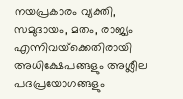നയപ്രകാരം വ്യക്തി, സമുദായം, മതം, രാജ്യം എന്നിവയ്‌ക്കെതിരായി അധിക്ഷേപങ്ങളും അശ്ലീല പദപ്രയോഗങ്ങളും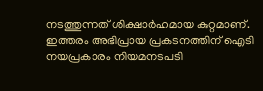നടത്തുന്നത് ശിക്ഷാര്‍ഹമായ കുറ്റമാണ്. ഇത്തരം അഭിപ്രായ പ്രകടനത്തിന് ഐടി നയപ്രകാരം നിയമനടപടി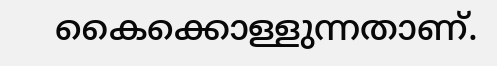കൈക്കൊള്ളുന്നതാണ്.